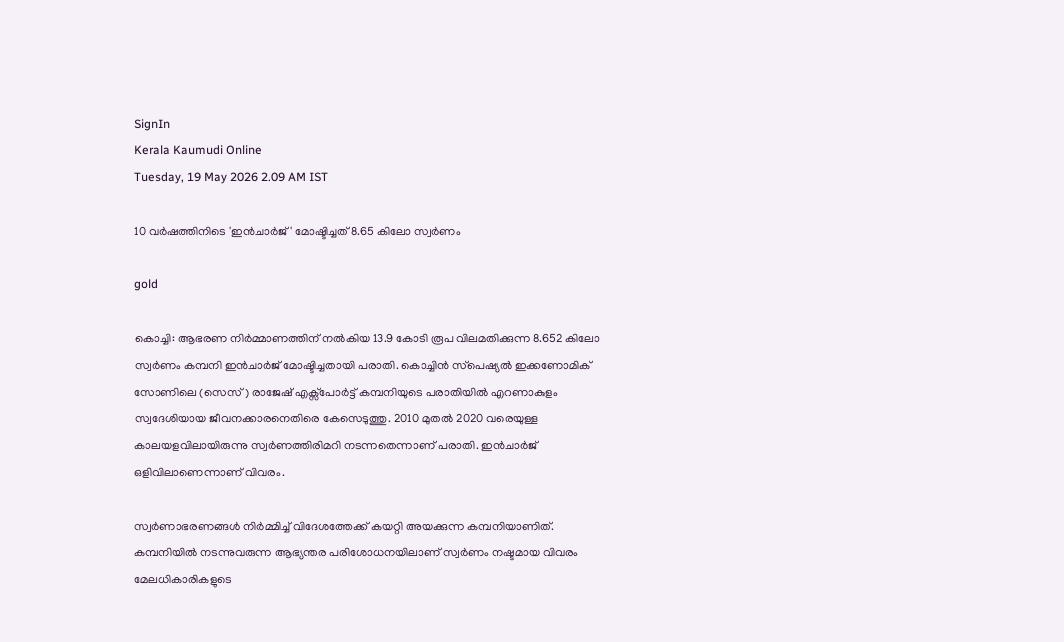SignIn
Kerala Kaumudi Online
Tuesday, 19 May 2026 2.09 AM IST

10 വർഷത്തിനിടെ 'ഇൻചാർജ്' മോഷ്ടിച്ചത് 8.65 കിലോ സ്വർണം

gold

കൊച്ചി: ആഭരണ നിർമ്മാണത്തിന് നൽകിയ 13.9 കോടി രൂപ വിലമതിക്കുന്ന 8.652 കിലോ സ്വർണം കമ്പനി ഇൻചാർജ് മോഷ്ടിച്ചതായി പരാതി. കൊച്ചിൻ സ്‌പെഷ്യൽ ഇക്കണോമിക് സോണിലെ (സെസ്) രാജേഷ് എക്സ്പോർട്ട് കമ്പനിയുടെ പരാതിയിൽ എറണാകുളം സ്വദേശിയായ ജീവനക്കാരനെതിരെ കേസെടുത്തു. 2010 മുതൽ 2020 വരെയുള്ള കാലയളവിലായിരുന്നു സ്വർണത്തിരിമറി നടന്നതെന്നാണ് പരാതി. ഇൻചാർജ് ഒളിവിലാണെന്നാണ് വിവരം.

സ്വർണാഭരണങ്ങൾ നിർമ്മിച്ച് വിദേശത്തേക്ക് കയറ്റി അയക്കുന്ന കമ്പനിയാണിത്. കമ്പനിയിൽ നടന്നുവരുന്ന ആഭ്യന്തര പരിശോധനയിലാണ് സ്വർണം നഷ്ടമായ വിവരം മേലധികാരികളുടെ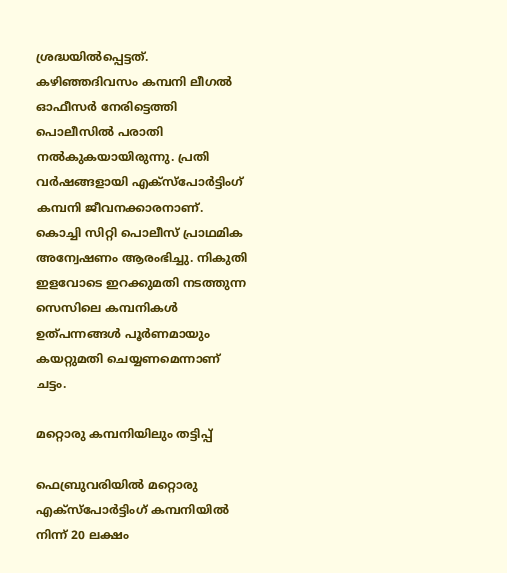ശ്രദ്ധയിൽപ്പെട്ടത്. കഴിഞ്ഞദിവസം കമ്പനി ലീഗൽ ഓഫീസർ നേരിട്ടെത്തി പൊലീസിൽ പരാതി നൽകുകയായിരുന്നു. പ്രതി വർഷങ്ങളായി എക്‌സ്‌പോർട്ടിംഗ് കമ്പനി ജീവനക്കാരനാണ്. കൊച്ചി സിറ്റി പൊലീസ് പ്രാഥമിക അന്വേഷണം ആരംഭിച്ചു. നികുതി ഇളവോടെ ഇറക്കുമതി നടത്തുന്ന സെസിലെ കമ്പനികൾ ഉത്പന്നങ്ങൾ പൂർണമായും കയറ്റുമതി ചെയ്യണമെന്നാണ് ചട്ടം.

മറ്റൊരു കമ്പനിയിലും തട്ടിപ്പ്

ഫെബ്രുവരിയിൽ മറ്റൊരു എക്‌സ്‌പോർട്ടിംഗ് കമ്പനിയിൽ നിന്ന് 20 ലക്ഷം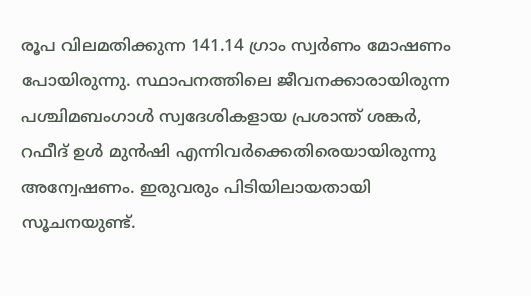രൂപ വിലമതിക്കുന്ന 141.14 ഗ്രാം സ്വർണം മോഷണം പോയിരുന്നു. സ്ഥാപനത്തിലെ ജീവനക്കാരായിരുന്ന പശ്ചിമബംഗാൾ സ്വദേശികളായ പ്രശാന്ത് ശങ്കർ, റഫീദ് ഉൾ മുൻഷി എന്നിവർക്കെതിരെയായിരുന്നു അന്വേഷണം. ഇരുവരും പിടിയിലായതായി സൂചനയുണ്ട്.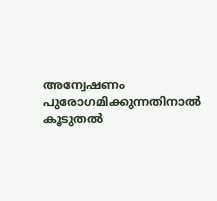അന്വേഷണം പുരോഗമിക്കുന്നതിനാൽ കൂടുതൽ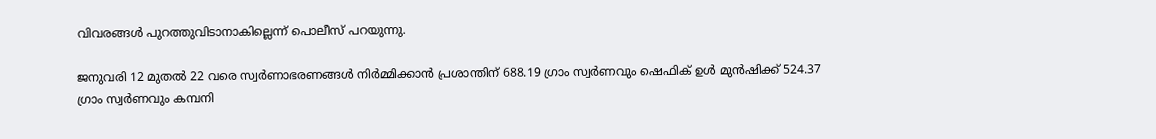വിവരങ്ങൾ പുറത്തുവിടാനാകില്ലെന്ന് പൊലീസ് പറയുന്നു.

ജനുവരി 12 മുതൽ 22 വരെ സ്വർണാഭരണങ്ങൾ നിർമ്മിക്കാൻ പ്രശാന്തിന് 688.19 ഗ്രാം സ്വർണവും ഷെഫിക് ഉൾ മുൻഷിക്ക് 524.37 ഗ്രാം സ്വർണവും കമ്പനി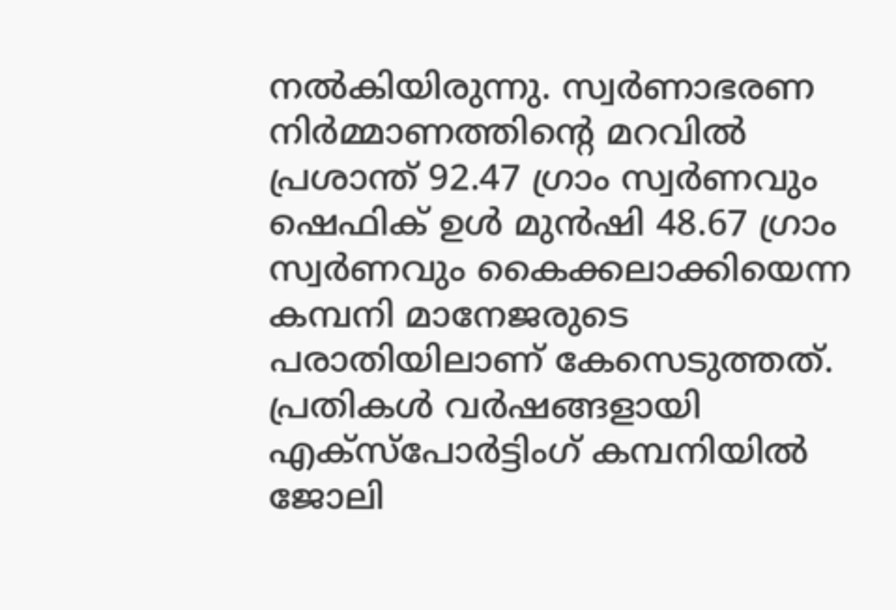നൽകിയിരുന്നു. സ്വർണാഭരണ നിർമ്മാണത്തിന്റെ മറവിൽ പ്രശാന്ത് 92.47 ഗ്രാം സ്വർണവും ഷെഫിക് ഉൾ മുൻഷി 48.67 ഗ്രാം സ്വർണവും കൈക്കലാക്കിയെന്ന കമ്പനി മാനേജരുടെ പരാതിയിലാണ് കേസെടുത്തത്. പ്രതികൾ വർഷങ്ങളായി എക്‌സ്‌പോർട്ടിംഗ് കമ്പനിയിൽ ജോലി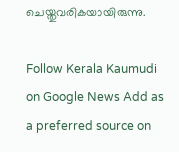ചെയ്തുവരികയായിരുന്നു.

Follow Kerala Kaumudi on Google News Add as a preferred source on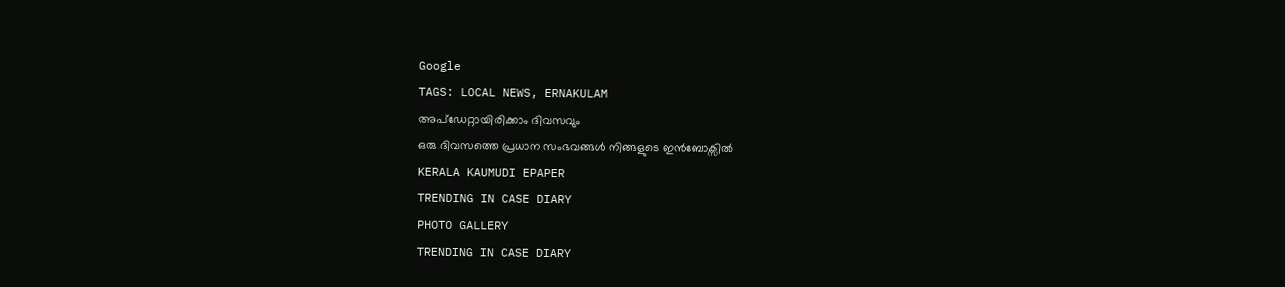Google
TAGS: LOCAL NEWS, ERNAKULAM
അപ്ഡേറ്റായിരിക്കാം ദിവസവും
ഒരു ദിവസത്തെ പ്രധാന സംഭവങ്ങൾ നിങ്ങളുടെ ഇൻബോക്സിൽ
KERALA KAUMUDI EPAPER
TRENDING IN CASE DIARY
PHOTO GALLERY
TRENDING IN CASE DIARY